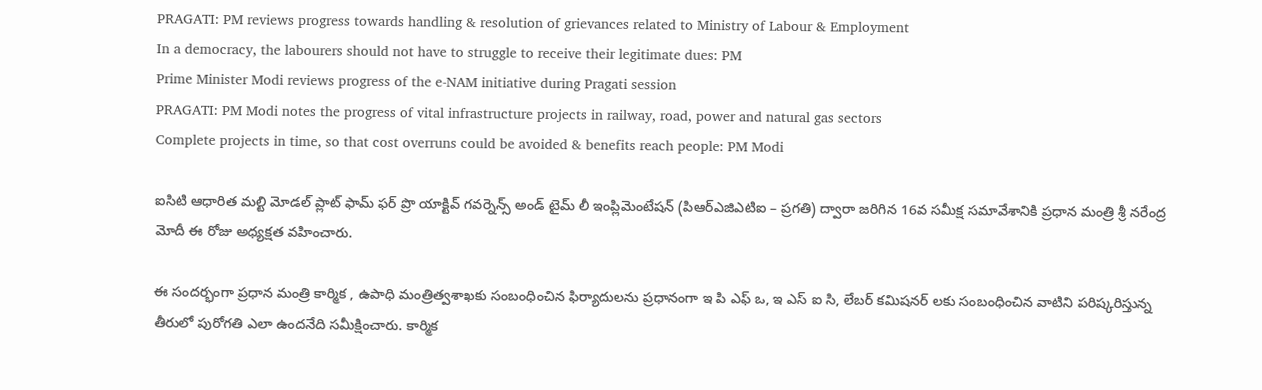PRAGATI: PM reviews progress towards handling & resolution of grievances related to Ministry of Labour & Employment
In a democracy, the labourers should not have to struggle to receive their legitimate dues: PM
Prime Minister Modi reviews progress of the e-NAM initiative during Pragati session
PRAGATI: PM Modi notes the progress of vital infrastructure projects in railway, road, power and natural gas sectors
Complete projects in time, so that cost overruns could be avoided & benefits reach people: PM Modi

ఐసిటి ఆధారిత మల్టి మోడల్ ప్లాట్ ఫామ్ ఫర్ ప్రొ యాక్టివ్ గవర్నెన్స్ అండ్ టైమ్ లీ ఇంప్లిమెంటేషన్ (పిఆర్ఎజిఎటిఐ – ప్రగతి) ద్వారా జరిగిన 16వ స‌మీక్ష స‌మావేశానికి ప్ర‌ధాన‌ మంత్రి శ్రీ న‌రేంద్ర మోదీ ఈ రోజు అధ్య‌క్ష‌త వ‌హించారు.

ఈ సంద‌ర్భంగా ప్ర‌ధాన మంత్రి కార్మిక , ఉపాధి మంత్రిత్వ‌శాఖ‌కు సంబంధించిన ఫిర్యాదులను ప్ర‌ధానంగా ఇ పి ఎఫ్ ఒ, ఇ ఎస్ ఐ సి, లేబ‌ర్‌ క‌మిష‌న‌ర్ లకు సంబంధించిన వాటిని ప‌రిష్కరిస్తున్న తీరులో పురోగ‌తి ఎలా ఉందనేది స‌మీక్షించారు. కార్మిక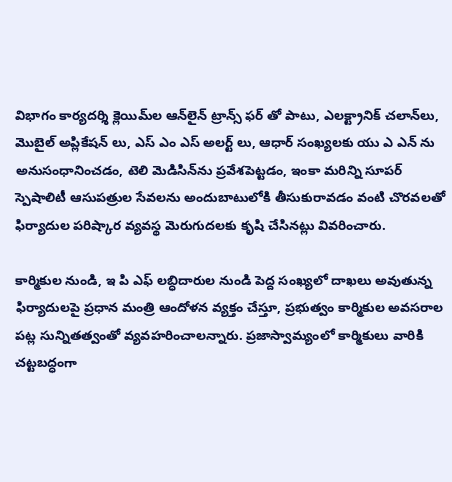విభాగం కార్య‌ద‌ర్శి క్లెయిమ్‌ల ఆన్‌లైన్ ట్రాన్స్ ఫర్ తో పాటు, ఎల‌క్ట్రానిక్ చ‌లాన్‌లు, మొబైల్ అప్లికేష‌న్ లు, ఎస్‌ ఎం ఎస్ అలర్ట్ లు, ఆధార్ సంఖ్యలకు యు ఎ ఎన్ ను అనుసంధానించడం, టెలి మెడిసిన్‌ను ప్ర‌వేశ‌పెట్ట‌డం, ఇంకా మరిన్ని సూప‌ర్ స్పెషాలిటీ ఆసుపత్రుల సేవ‌ల‌ను అందుబాటులోకి తీసుకురావ‌డం వంటి చొరవలతో ఫిర్యాదుల ప‌రిష్కార వ్యవస్థ మెరుగుదలకు కృషి చేసినట్లు వివ‌రించారు.

కార్మికుల నుండి, ఇ పి ఎఫ్ ల‌బ్ధిదారుల‌ నుండి పెద్ద సంఖ్యలో దాఖలు అవుతున్న ఫిర్యాదులపై ప్రధాన మంత్రి ఆందోళ‌న వ్య‌క్తం చేస్తూ, ప్రభుత్వం కార్మిక‌ుల అవ‌స‌రాల పట్ల సున్నిత‌త్వంతో వ్య‌వ‌హ‌రించాల‌న్నారు. ప్ర‌జాస్వామ్యంలో కార్మికులు వారికి చ‌ట్ట‌బ‌ద్ధంగా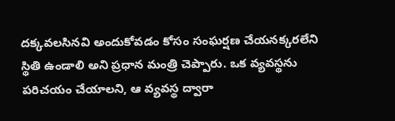దక్కవలసినవి అందుకోవడం కోసం సంఘర్షణ చేయనక్కరలేని స్థితి ఉండాలి అని ప్ర‌ధాన మంత్రి చెప్పారు. ఒక వ్యవస్థను పరిచయం చేయాలని, ఆ వ్యవస్థ ద్వారా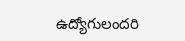ఉద్యోగులందరి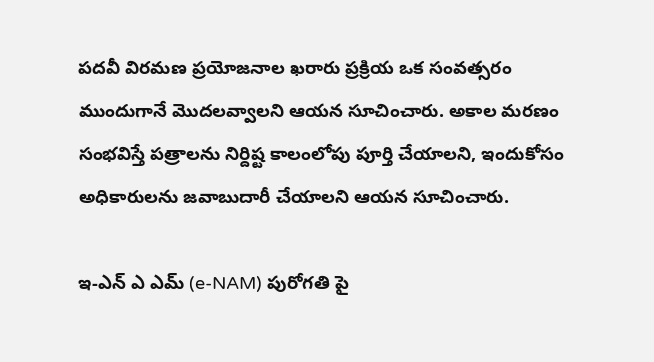ప‌ద‌వీ విర‌మ‌ణ ప్ర‌యోజ‌నాల ఖ‌రారు ప్ర‌క్రియ ఒక సంవత్సరం ముందుగానే మొదలవ్వాలని ఆయన సూచించారు. అకాల మ‌ర‌ణం సంభ‌విస్తే పత్రాలను నిర్దిష్ట కాలంలోపు పూర్తి చేయాలని, ఇందుకోసం అధికారుల‌ను జవాబుదారీ చేయాల‌ని ఆయన సూచించారు.

ఇ-ఎన్ ఎ ఎమ్ (e-NAM) పురోగ‌తి పై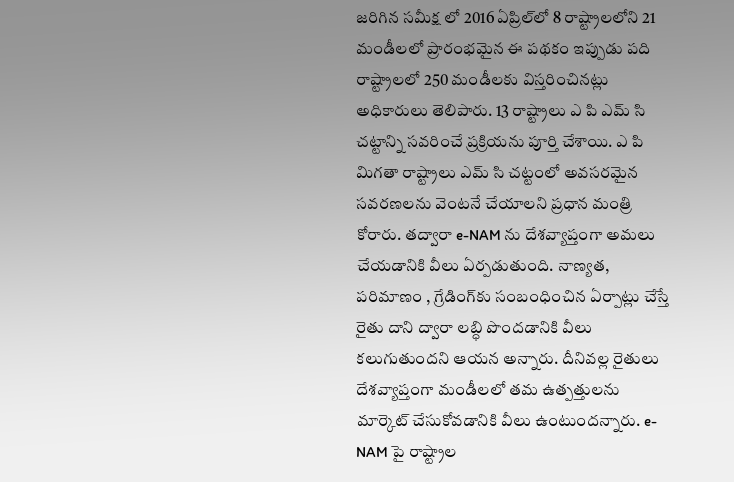జరిగిన స‌మీక్ష లో 2016 ఏప్రిల్‌లో 8 రాష్ట్రాల‌లోని 21 మండీల‌లో ప్రారంభమైన ఈ ప‌థ‌కం ఇప్పుడు ప‌ది రాష్ట్రాల‌లో 250 మండీల‌కు విస్త‌రించినట్లు అధికారులు తెలిపారు. 13 రాష్ట్రాలు ఎ పి ఎమ్ సి చ‌ట్టాన్ని స‌వ‌రించే ప్ర‌క్రియ‌ను పూర్తి చేశాయి. ఎ పి మిగతా రాష్ట్రాలు ఎమ్ సి చట్టంలో అవసరమైన సవరణలను వెంటనే చేయాలని ప్రధాన మంత్రి కోరారు. తద్వారా e-NAM ను దేశ‌వ్యాప్తంగా అమ‌లు చేయ‌డానికి వీలు ఏర్పడుతుంది. నాణ్య‌త‌, ప‌రిమాణం , గ్రేడింగ్‌కు సంబంధించిన ఏర్పాట్లు చేస్తే రైతు దాని ద్వారా ల‌బ్ధి పొంద‌డానికి వీలు క‌లుగుతుంద‌ని ఆయన అన్నారు. దీనివ‌ల్ల రైతులు దేశ‌వ్యాప్తంగా మండీల‌లో త‌మ ఉత్ప‌త్తుల‌ను మార్కెట్ చేసుకోవ‌డానికి వీలు ఉంటుందన్నారు. e-NAM పై రాష్ట్రాల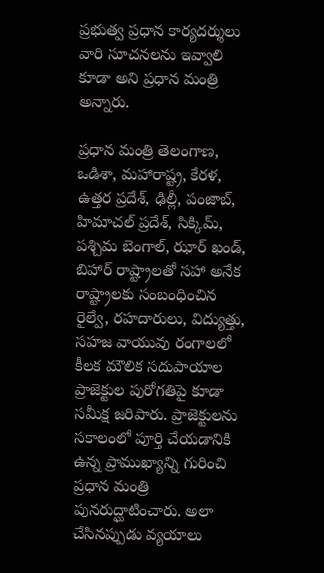ప్ర‌భుత్వ ప్ర‌ధాన కార్య‌ద‌ర్శులు వారి సూచ‌న‌ల‌ను ఇవ్వాలి కూడా అని ప్ర‌ధాన మంత్రి అన్నారు.

ప్ర‌ధాన మంత్రి తెలంగాణ‌, ఒడిశా, మ‌హారాష్ట్ర‌, కేర‌ళ‌, ఉత్త‌ర‌ ప్ర‌దేశ్, ఢిల్లీ, పంజాబ్‌, హిమాచ‌ల్ ప్ర‌దేశ్‌, సిక్కిమ్, ప‌శ్చిమ‌ బెంగాల్‌, ఝార్ ఖండ్‌, బిహార్‌ రాష్ట్రాల‌తో సహా అనేక రాష్ట్రాలకు సంబంధించిన రైల్వే, ర‌హ‌దారులు, విద్యుత్తు, స‌హ‌జ‌ వాయువు రంగాల‌లో కీల‌క మౌలిక స‌దుపాయాల ప్రాజెక్టుల‌ పురోగ‌తిపై కూడా స‌మీక్ష జరిపారు. ప్రాజెక్టుల‌ను స‌కాలంలో పూర్తి చేయడానికి ఉన్న ప్రాముఖ్య‌ాన్ని గురించి ప్ర‌ధాన మంత్రి పునరుద్ఘాటించారు. అలా చేసినప్పుడు వ్యయాలు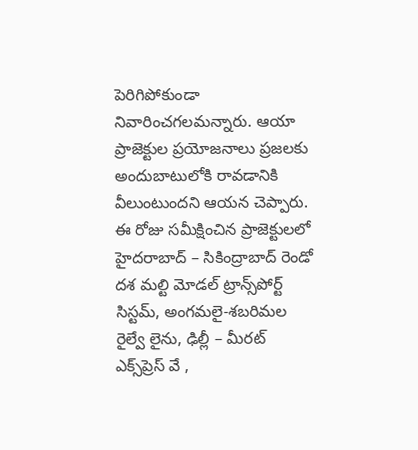పెరిగిపోకుండా నివారించగలమన్నారు. ఆయా ప్రాజెక్టుల ప్రయోజనాలు ప్ర‌జ‌ల‌కు అందుబాటులోకి రావ‌డానికి వీలుంటుంద‌ని ఆయన చెప్పారు. ఈ రోజు స‌మీక్షించిన ప్రాజెక్టుల‌లో హైద‌రాబాద్ – సికింద్రాబాద్ రెండో ద‌శ మ‌ల్టి మోడ‌ల్ ట్రాన్స్‌పోర్ట్ సిస్టమ్, అంగ‌మ‌లై-శ‌బ‌రిమ‌ల రైల్వే లైను, ఢిల్లీ – మీర‌ట్ ఎక్స్‌ప్రెస్ వే ,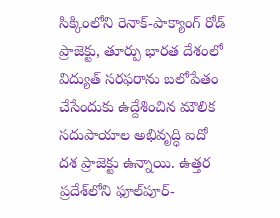సిక్కింలోని రెనాక్‌-పాక్యాంగ్ రోడ్ ప్రాజెక్టు, తూర్పు భార‌త దేశంలో విద్యుత్‌ స‌ర‌ఫ‌రాను బ‌లోపేతం చేసేందుకు ఉద్దేశించిన మౌలిక స‌దుపాయాల అభివృద్ధి ఐదో ద‌శ ప్రాజెక్టు ఉన్నాయి. ఉత్త‌ర ప్ర‌దేశ్‌లోని ఫూల్‌పూర్‌-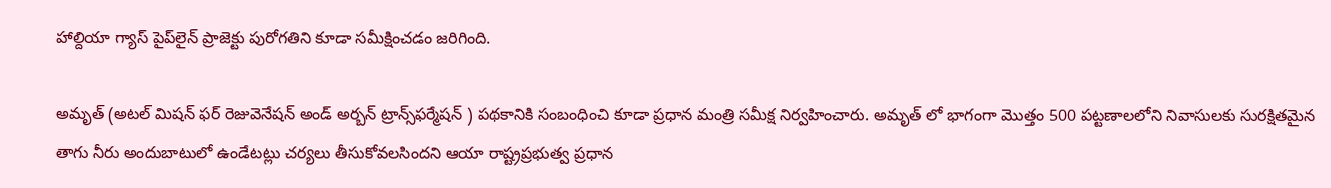హాల్దియా గ్యాస్ పైప్‌లైన్ ప్రాజెక్టు పురోగతిని కూడా స‌మీక్షించడం జరిగింది.

అమృత్ (అట‌ల్ మిష‌న్ ఫ‌ర్ రెజువెనేష‌న్ అండ్ అర్బ‌న్ ట్రాన్స్‌ఫ‌ర్మేష‌న్ ) ప‌థ‌కానికి సంబంధించి కూడా ప్ర‌ధాన‌ మంత్రి స‌మీక్ష నిర్వ‌హించారు. అమృత్ లో భాగంగా మొత్తం 500 ప‌ట్ట‌ణాలలోని నివాసులకు సుర‌క్షితమైన తాగు నీరు అందుబాటులో ఉండేటట్లు చ‌ర్య‌లు తీసుకోవలసిందని ఆయా రాష్ట్ర‌ప్ర‌భుత్వ ప్ర‌ధాన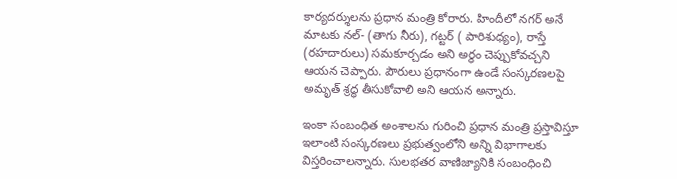కార్య‌ద‌ర్శుల‌ను ప్ర‌ధాన‌ మంత్రి కోరారు. హిందీలో న‌గ‌ర్ అనే మాటకు న‌ల్‌- (తాగు నీరు), గ‌ట్ట‌ర్ ( పారిశుధ్యం), రాస్తే (ర‌హ‌దారులు) సమకూర్చడం అని అర్ధం చెప్పుకోవ‌చ్చ‌ని ఆయన చెప్పారు. పౌరులు ప్రధానంగా ఉండే సంస్క‌ర‌ణ‌ల‌పై అమృత్ శ్రద్ధ తీసుకోవాలి అని ఆయన అన్నారు.

ఇంకా సంబంధిత‌ అంశాలను గురించి ప్ర‌ధాన‌ మంత్రి ప్ర‌స్తావిస్తూ ఇలాంటి సంస్క‌ర‌ణ‌లు ప్ర‌భుత్వంలోని అన్ని విభాగాల‌కు విస్త‌రించాల‌న్నారు. సుల‌భ‌త‌ర వాణిజ్యానికి సంబంధించి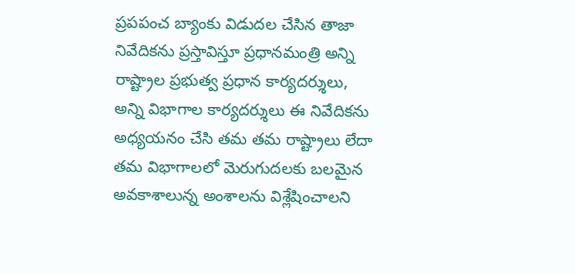ప్ర‌ప‌పంచ‌ బ్యాంకు విడుద‌ల చేసిన తాజా నివేదిక‌ను ప్ర‌స్తావిస్తూ ప్ర‌ధాన‌మంత్రి అన్ని రాష్ట్రాల ప్ర‌భుత్వ ప్ర‌ధాన కార్య‌ద‌ర్శులు, అన్ని విభాగాల కార్య‌ద‌ర్శులు ఈ నివేదిక‌ను అధ్య‌య‌నం చేసి త‌మ త‌మ రాష్ట్రాలు లేదా త‌మ విభాగాల‌లో మెరుగుద‌ల‌కు బ‌ల‌మైన అవ‌కాశాలున్న అంశాల‌ను విశ్లేషించాల‌ని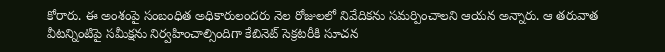కోరారు. ఈ అంశంపై సంబంధిత అధికారులంద‌రు నెల‌ రోజుల‌లో నివేదికను స‌మ‌ర్పించాల‌ని ఆయన అన్నారు. ఆ త‌రువాత వీట‌న్నింటిపై స‌మీక్షను నిర్వ‌హించాల్సిందిగా కేబినెట్ సెక్ర‌ట‌రీకి సూచన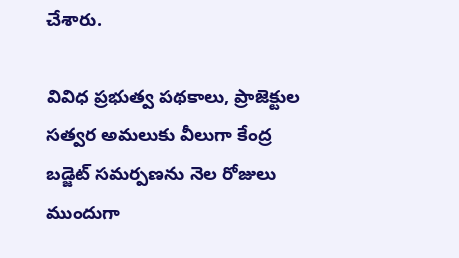చేశారు.

వివిధ ప్ర‌భుత్వ ప‌థ‌కాలు, ప్రాజెక్టుల స‌త్వ‌ర అమ‌లుకు వీలుగా కేంద్ర బ‌డ్జెట్ స‌మ‌ర్ప‌ణ‌ను నెల‌ రోజులు ముందుగా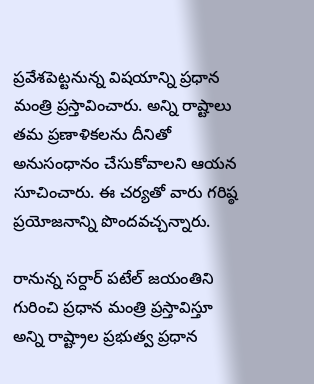ప్ర‌వేశ‌పెట్ట‌నున్న విష‌యాన్ని ప్ర‌ధాన మంత్రి ప్ర‌స్తావించారు. అన్ని రాష్టాలు త‌మ ప్ర‌ణాళిక‌ల‌ను దీనితో అనుసంధానం చేసుకోవాల‌ని ఆయన సూచించారు. ఈ చ‌ర్య‌తో వారు గ‌రిష్ఠ ప్ర‌యోజ‌నాన్ని పొంద‌వ‌చ్చ‌న్నారు.

రానున్న స‌ర్దార్ ప‌టేల్ జ‌యంతిని గురించి ప్ర‌ధాన‌ మంత్రి ప్ర‌స్తావిస్తూ అన్ని రాష్ట్రాల ప్ర‌భుత్వ ప్ర‌ధాన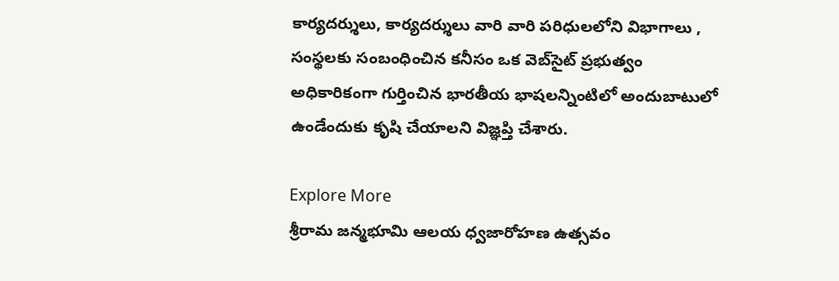కార్య‌ద‌ర్శులు, కార్య‌ద‌ర్శులు వారి వారి ప‌రిధులలోని విభాగాలు , సంస్థ‌ల‌కు సంబంధించిన క‌నీసం ఒక వెబ్‌సైట్‌ ప్ర‌భుత్వం అధికారికంగా గుర్తించిన భారతీయ భాష‌ల‌న్నింటిలో అందుబాటులో ఉండేందుకు కృషి చేయాలని విజ్ఞ‌ప్తి చేశారు.

Explore More
శ్రీరామ జన్మభూమి ఆలయ ధ్వజారోహణ ఉత్సవం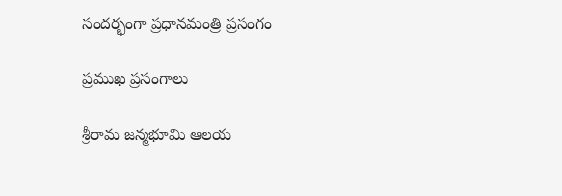సందర్భంగా ప్రధానమంత్రి ప్రసంగం

ప్రముఖ ప్రసంగాలు

శ్రీరామ జన్మభూమి ఆలయ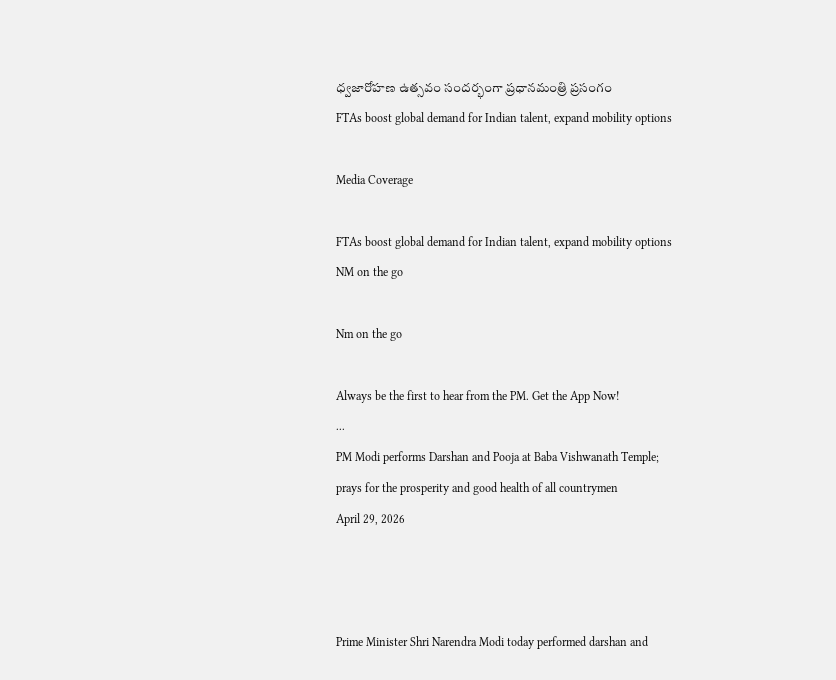ధ్వజారోహణ ఉత్సవం సందర్భంగా ప్రధానమంత్రి ప్రసంగం
FTAs boost global demand for Indian talent, expand mobility options

Media Coverage

FTAs boost global demand for Indian talent, expand mobility options
NM on the go

Nm on the go

Always be the first to hear from the PM. Get the App Now!
...
PM Modi performs Darshan and Pooja at Baba Vishwanath Temple; prays for the prosperity and good health of all countrymen
April 29, 2026



Prime Minister Shri Narendra Modi today performed darshan and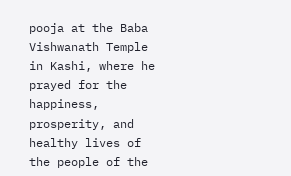pooja at the Baba Vishwanath Temple in Kashi, where he prayed for the happiness, prosperity, and healthy lives of the people of the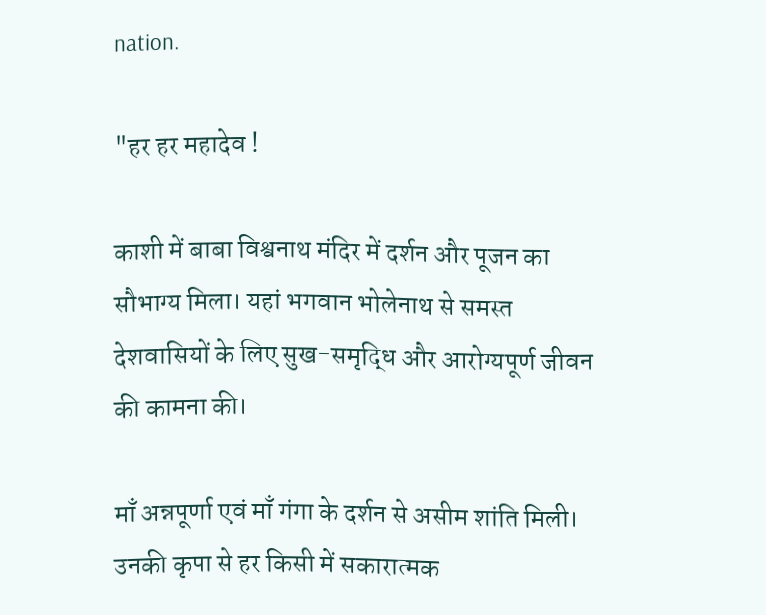nation.

"हर हर महादेव !

काशी में बाबा विश्वनाथ मंदिर में दर्शन और पूजन का सौभाग्य मिला। यहां भगवान भोलेनाथ से समस्त देशवासियों के लिए सुख-समृद्धि और आरोग्यपूर्ण जीवन की कामना की।

माँ अन्नपूर्णा एवं माँ गंगा के दर्शन से असीम शांति मिली। उनकी कृपा से हर किसी में सकारात्मक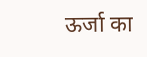ऊर्जा का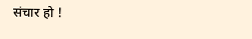संचार हो !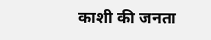काशी की जनता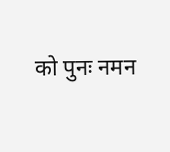को पुनः नमन